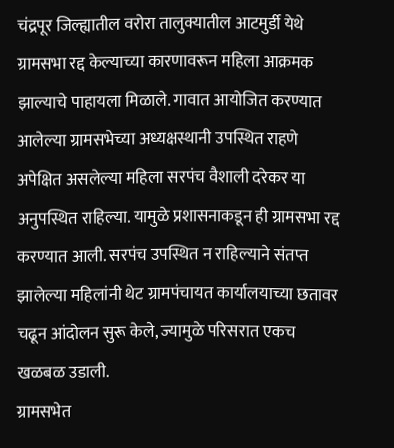चंद्रपूर जिल्ह्यातील वरोरा तालुक्यातील आटमुर्डी येथे ग्रामसभा रद्द केल्याच्या कारणावरून महिला आक्रमक झाल्याचे पाहायला मिळाले. गावात आयोजित करण्यात आलेल्या ग्रामसभेच्या अध्यक्षस्थानी उपस्थित राहणे अपेक्षित असलेल्या महिला सरपंच वैशाली दरेकर या अनुपस्थित राहिल्या. यामुळे प्रशासनाकडून ही ग्रामसभा रद्द करण्यात आली. सरपंच उपस्थित न राहिल्याने संतप्त झालेल्या महिलांनी थेट ग्रामपंचायत कार्यालयाच्या छतावर चढून आंदोलन सुरू केले, ज्यामुळे परिसरात एकच खळबळ उडाली.
ग्रामसभेत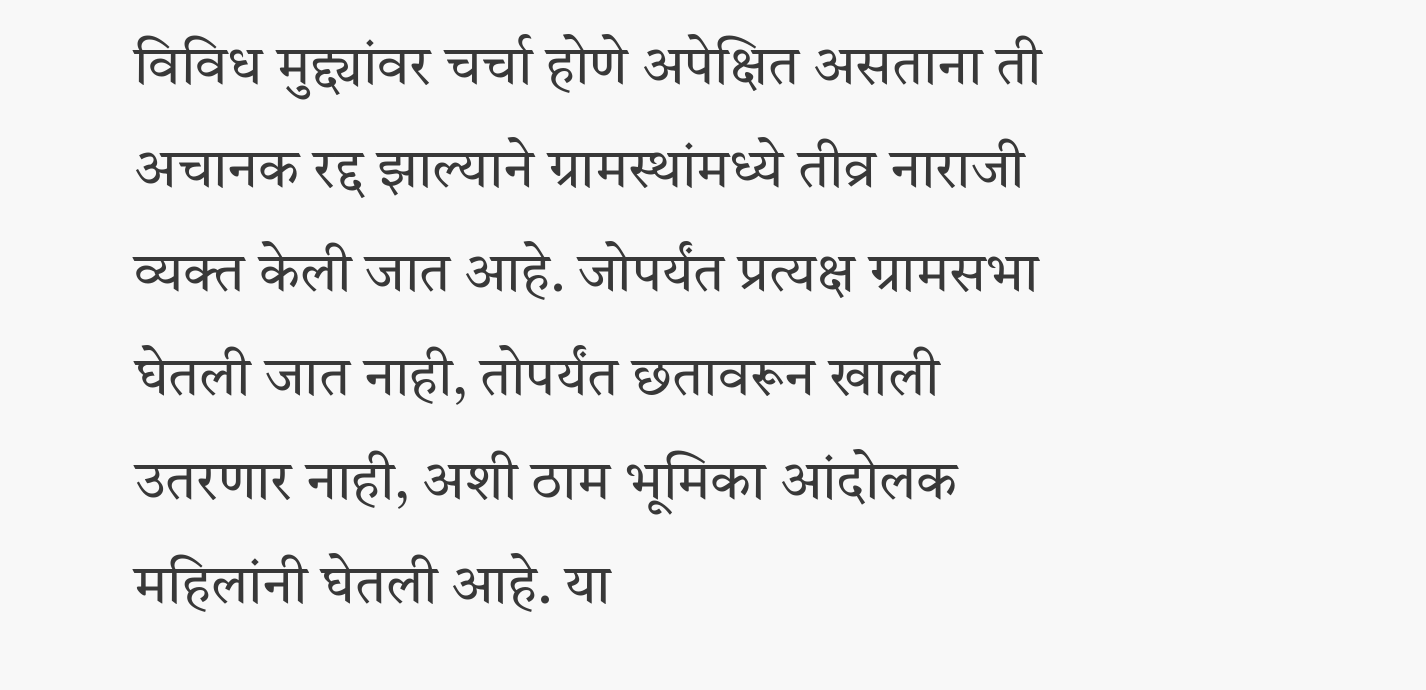विविध मुद्द्यांवर चर्चा होणे अपेक्षित असताना ती अचानक रद्द झाल्याने ग्रामस्थांमध्ये तीव्र नाराजी व्यक्त केली जात आहे. जोपर्यंत प्रत्यक्ष ग्रामसभा घेतली जात नाही, तोपर्यंत छतावरून खाली उतरणार नाही, अशी ठाम भूमिका आंदोलक महिलांनी घेतली आहे. या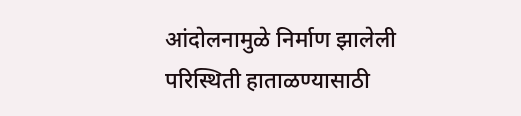आंदोलनामुळे निर्माण झालेली परिस्थिती हाताळण्यासाठी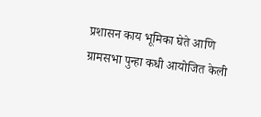प्रशासन काय भूमिका घेते आणि ग्रामसभा पुन्हा कधी आयोजित केली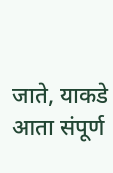जाते, याकडे आता संपूर्ण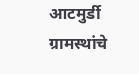आटमुर्डी ग्रामस्थांचे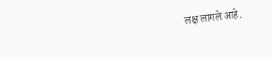लक्ष लागले आहे.